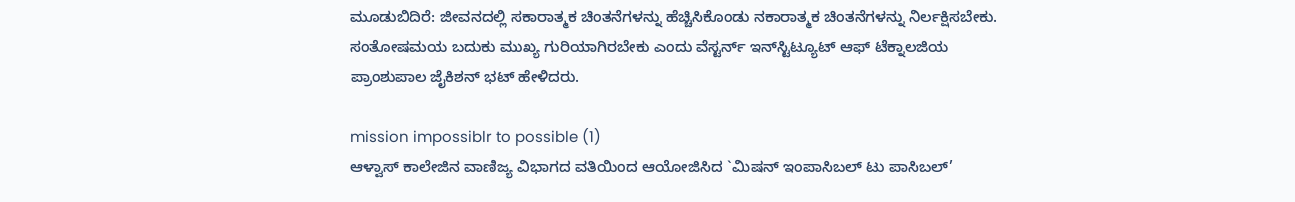ಮೂಡುಬಿದಿರೆ: ಜೀವನದಲ್ಲಿ ಸಕಾರಾತ್ಮಕ ಚಿಂತನೆಗಳನ್ನು ಹೆಚ್ಚಿಸಿಕೊಂಡು ನಕಾರಾತ್ಮಕ ಚಿಂತನೆಗಳನ್ನು ನಿರ್ಲಕ್ಷಿಸಬೇಕು. ಸಂತೋಷಮಯ ಬದುಕು ಮುಖ್ಯ ಗುರಿಯಾಗಿರಬೇಕು ಎಂದು ವೆಸ್ಟರ್ನ್ ಇನ್‍ಸ್ಟಿಟ್ಯೂಟ್ ಆಫ್ ಟೆಕ್ನಾಲಜಿಯ ಪ್ರಾಂಶುಪಾಲ ಜೈಕಿಶನ್ ಭಟ್ ಹೇಳಿದರು.

mission impossiblr to possible (1)
ಆಳ್ವಾಸ್ ಕಾಲೇಜಿನ ವಾಣಿಜ್ಯ ವಿಭಾಗದ ವತಿಯಿಂದ ಆಯೋಜಿಸಿದ `ಮಿಷನ್ ಇಂಪಾಸಿಬಲ್ ಟು ಪಾಸಿಬಲ್’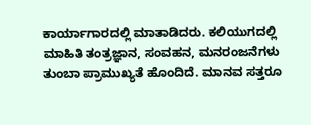ಕಾರ್ಯಾಗಾರದಲ್ಲಿ ಮಾತಾಡಿದರು. ಕಲಿಯುಗದಲ್ಲಿ ಮಾಹಿತಿ ತಂತ್ರಜ್ಞಾನ, ಸಂವಹನ, ಮನರಂಜನೆಗಳು ತುಂಬಾ ಪ್ರಾಮುಖ್ಯತೆ ಹೊಂದಿದೆ. ಮಾನವ ಸತ್ತರೂ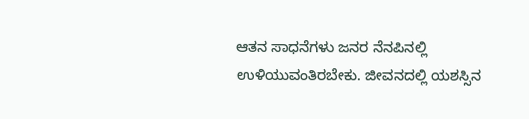ಆತನ ಸಾಧನೆಗಳು ಜನರ ನೆನಪಿನಲ್ಲಿ ಉಳಿಯುವಂತಿರಬೇಕು. ಜೀವನದಲ್ಲಿ ಯಶಸ್ಸಿನ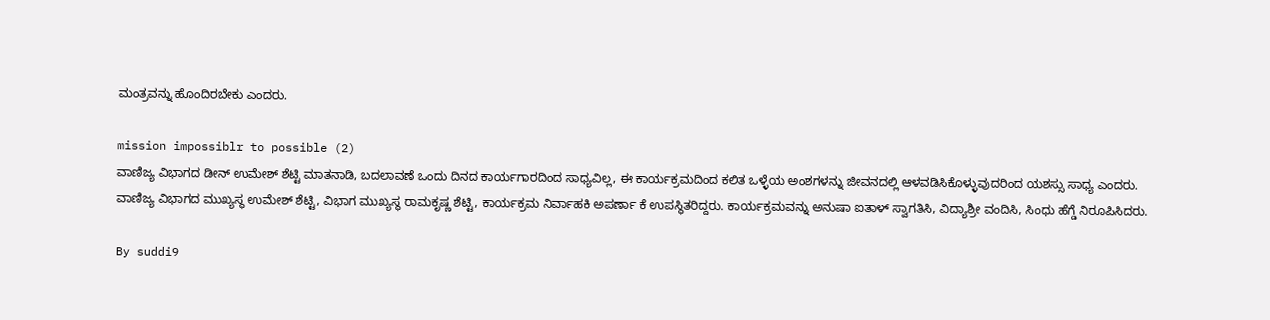ಮಂತ್ರವನ್ನು ಹೊಂದಿರಬೇಕು ಎಂದರು.

mission impossiblr to possible (2)
ವಾಣಿಜ್ಯ ವಿಭಾಗದ ಡೀನ್ ಉಮೇಶ್ ಶೆಟ್ಟಿ ಮಾತನಾಡಿ, ಬದಲಾವಣೆ ಒಂದು ದಿನದ ಕಾರ್ಯಗಾರದಿಂದ ಸಾಧ್ಯವಿಲ್ಲ, ಈ ಕಾರ್ಯಕ್ರಮದಿಂದ ಕಲಿತ ಒಳ್ಳೆಯ ಅಂಶಗಳನ್ನು ಜೀವನದಲ್ಲಿ ಆಳವಡಿಸಿಕೊಳ್ಳುವುದರಿಂದ ಯಶಸ್ಸು ಸಾಧ್ಯ ಎಂದರು.
ವಾಣಿಜ್ಯ ವಿಭಾಗದ ಮುಖ್ಯಸ್ಥ ಉಮೇಶ್ ಶೆಟ್ಟಿ, ವಿಭಾಗ ಮುಖ್ಯಸ್ಥ ರಾಮಕೃಷ್ಣ ಶೆಟ್ಟಿ, ಕಾರ್ಯಕ್ರಮ ನಿರ್ವಾಹಕಿ ಅಪರ್ಣಾ ಕೆ ಉಪಸ್ಥಿತರಿದ್ದರು. ಕಾರ್ಯಕ್ರಮವನ್ನು ಅನುಷಾ ಐತಾಳ್ ಸ್ವಾಗತಿಸಿ, ವಿದ್ಯಾಶ್ರೀ ವಂದಿಸಿ, ಸಿಂಧು ಹೆಗ್ಡೆ ನಿರೂಪಿಸಿದರು.

By suddi9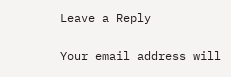Leave a Reply

Your email address will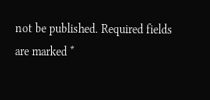not be published. Required fields are marked *